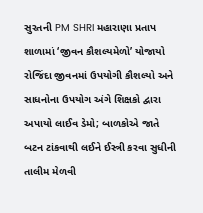સુરતની PM SHRI મહારાણા પ્રતાપ શાળામાં ‘જીવન કૌશલ્યમેળો’ યોજાયો
રોજિંદા જીવનમાં ઉપયોગી કૌશલ્યો અને સાધનોના ઉપયોગ અંગે શિક્ષકો દ્વારા અપાયો લાઈવ ડેમો; બાળકોએ જાતે બટન ટાંકવાથી લઈને ઈસ્ત્રી કરવા સુધીની તાલીમ મેળવી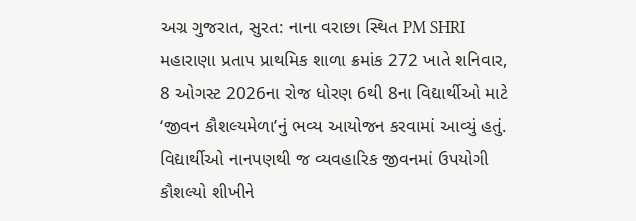અગ્ર ગુજરાત, સુરત: નાના વરાછા સ્થિત PM SHRI મહારાણા પ્રતાપ પ્રાથમિક શાળા ક્રમાંક 272 ખાતે શનિવાર, 8 ઓગસ્ટ 2026ના રોજ ધોરણ 6થી 8ના વિદ્યાર્થીઓ માટે ‘જીવન કૌશલ્યમેળા’નું ભવ્ય આયોજન કરવામાં આવ્યું હતું. વિદ્યાર્થીઓ નાનપણથી જ વ્યવહારિક જીવનમાં ઉપયોગી કૌશલ્યો શીખીને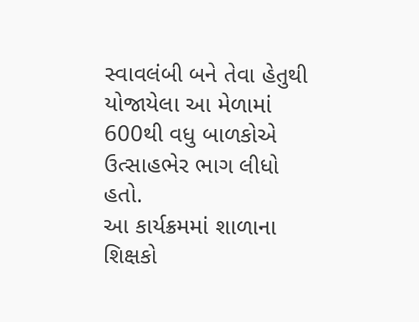સ્વાવલંબી બને તેવા હેતુથી યોજાયેલા આ મેળામાં 600થી વધુ બાળકોએ ઉત્સાહભેર ભાગ લીધો હતો.
આ કાર્યક્રમમાં શાળાના શિક્ષકો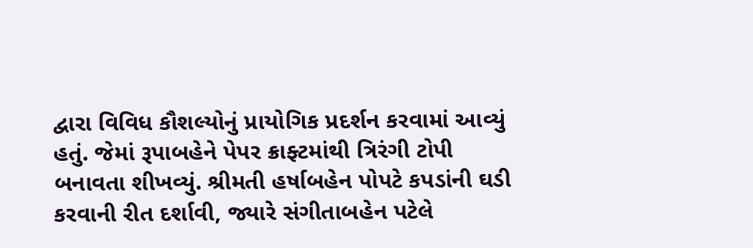દ્વારા વિવિધ કૌશલ્યોનું પ્રાયોગિક પ્રદર્શન કરવામાં આવ્યું હતું. જેમાં રૂપાબહેને પેપર ક્રાફ્ટમાંથી ત્રિરંગી ટોપી બનાવતા શીખવ્યું. શ્રીમતી હર્ષાબહેન પોપટે કપડાંની ઘડી કરવાની રીત દર્શાવી, જ્યારે સંગીતાબહેન પટેલે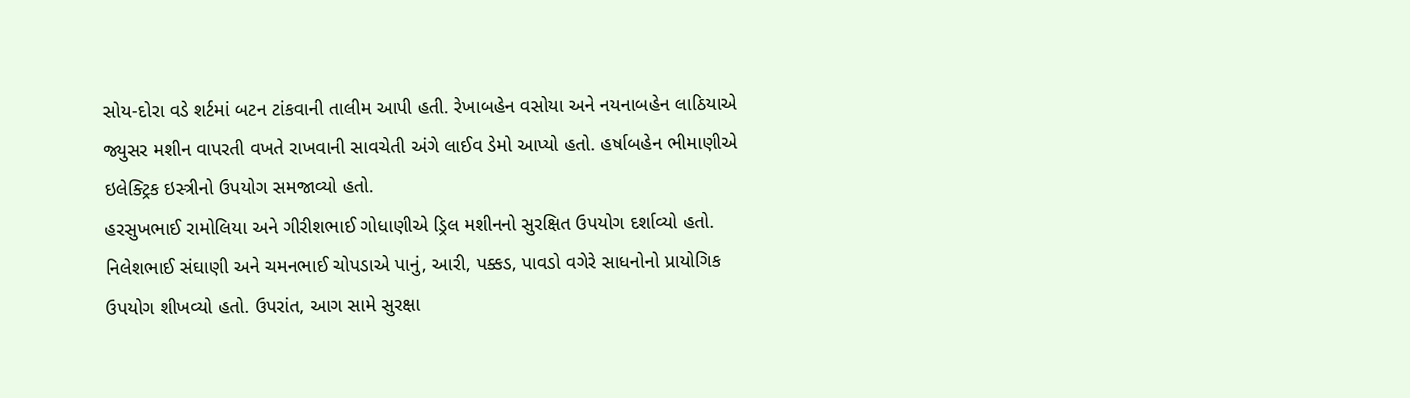સોય-દોરા વડે શર્ટમાં બટન ટાંકવાની તાલીમ આપી હતી. રેખાબહેન વસોયા અને નયનાબહેન લાઠિયાએ જ્યુસર મશીન વાપરતી વખતે રાખવાની સાવચેતી અંગે લાઈવ ડેમો આપ્યો હતો. હર્ષાબહેન ભીમાણીએ ઇલેક્ટ્રિક ઇસ્ત્રીનો ઉપયોગ સમજાવ્યો હતો.
હરસુખભાઈ રામોલિયા અને ગીરીશભાઈ ગોધાણીએ ડ્રિલ મશીનનો સુરક્ષિત ઉપયોગ દર્શાવ્યો હતો. નિલેશભાઈ સંઘાણી અને ચમનભાઈ ચોપડાએ પાનું, આરી, પક્કડ, પાવડો વગેરે સાધનોનો પ્રાયોગિક ઉપયોગ શીખવ્યો હતો. ઉપરાંત, આગ સામે સુરક્ષા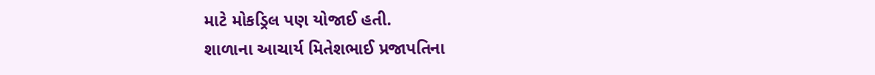માટે મોકડ્રિલ પણ યોજાઈ હતી.
શાળાના આચાર્ય મિતેશભાઈ પ્રજાપતિના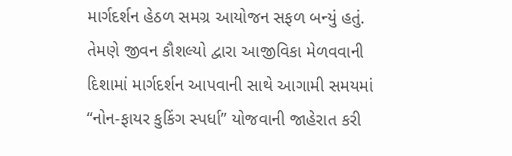માર્ગદર્શન હેઠળ સમગ્ર આયોજન સફળ બન્યું હતું. તેમણે જીવન કૌશલ્યો દ્વારા આજીવિકા મેળવવાની દિશામાં માર્ગદર્શન આપવાની સાથે આગામી સમયમાં “નોન-ફાયર કુકિંગ સ્પર્ધા” યોજવાની જાહેરાત કરી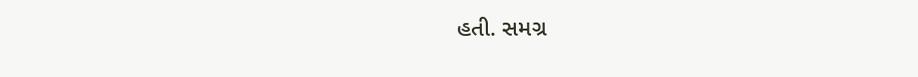હતી. સમગ્ર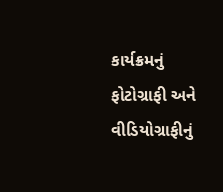કાર્યક્રમનું ફોટોગ્રાફી અને વીડિયોગ્રાફીનું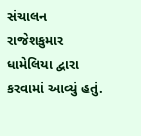સંચાલન રાજેશકુમાર ધામેલિયા દ્વારા કરવામાં આવ્યું હતું.